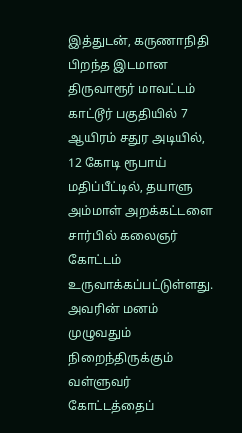இத்துடன், கருணாநிதி பிறந்த இடமான திருவாரூர் மாவட்டம் காட்டூர் பகுதியில் 7 ஆயிரம் சதுர அடியில், 12 கோடி ரூபாய் மதிப்பீட்டில், தயாளு அம்மாள் அறக்கட்டளை சார்பில் கலைஞர் கோட்டம் உருவாக்கப்பட்டுள்ளது. அவரின் மனம் முழுவதும் நிறைந்திருக்கும் வள்ளுவர் கோட்டத்தைப்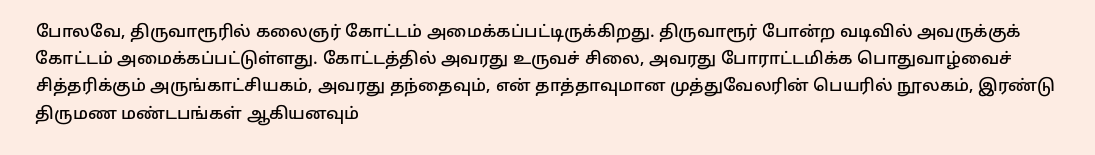போலவே, திருவாரூரில் கலைஞர் கோட்டம் அமைக்கப்பட்டிருக்கிறது. திருவாரூர் போன்ற வடிவில் அவருக்குக் கோட்டம் அமைக்கப்பட்டுள்ளது. கோட்டத்தில் அவரது உருவச் சிலை, அவரது போராட்டமிக்க பொதுவாழ்வைச் சித்தரிக்கும் அருங்காட்சியகம், அவரது தந்தைவும், என் தாத்தாவுமான முத்துவேலரின் பெயரில் நூலகம், இரண்டு திருமண மண்டபங்கள் ஆகியனவும்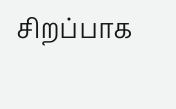சிறப்பாக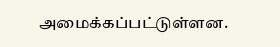அமைக்கப்பட்டுள்ளன.